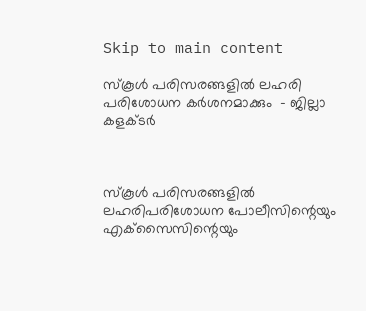Skip to main content

സ്‌കൂള്‍ പരിസരങ്ങളില്‍ ലഹരി പരിശോധന കര്‍ശനമാക്കും  - ജില്ലാ കളക്ടര്‍



സ്‌കൂള്‍ പരിസരങ്ങളില്‍ ലഹരിപരിശോധന പോലീസിന്റെയും എക്‌സൈസിന്റെയും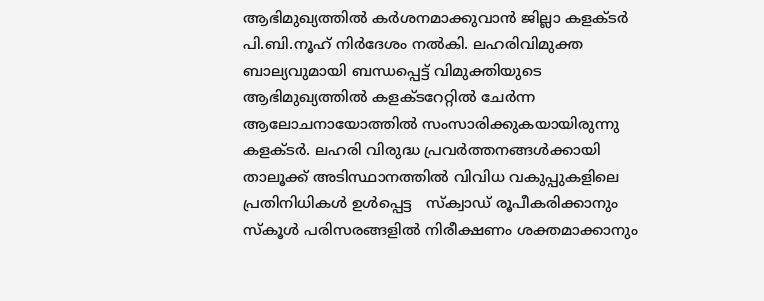ആഭിമുഖ്യത്തില്‍ കര്‍ശനമാക്കുവാന്‍ ജില്ലാ കളക്ടര്‍ പി.ബി.നൂഹ് നിര്‍ദേശം നല്‍കി. ലഹരിവിമുക്ത ബാല്യവുമായി ബന്ധപ്പെട്ട് വിമുക്തിയുടെ ആഭിമുഖ്യത്തില്‍ കളക്ടറേറ്റില്‍ ചേര്‍ന്ന ആലോചനായോത്തില്‍ സംസാരിക്കുകയായിരുന്നു കളക്ടര്‍. ലഹരി വിരുദ്ധ പ്രവര്‍ത്തനങ്ങള്‍ക്കായി താലൂക്ക് അടിസ്ഥാനത്തില്‍ വിവിധ വകുപ്പുകളിലെ പ്രതിനിധികള്‍ ഉള്‍പ്പെട്ട   സ്‌ക്വാഡ് രൂപീകരിക്കാനും സ്‌കൂള്‍ പരിസരങ്ങളില്‍ നിരീക്ഷണം ശക്തമാക്കാനും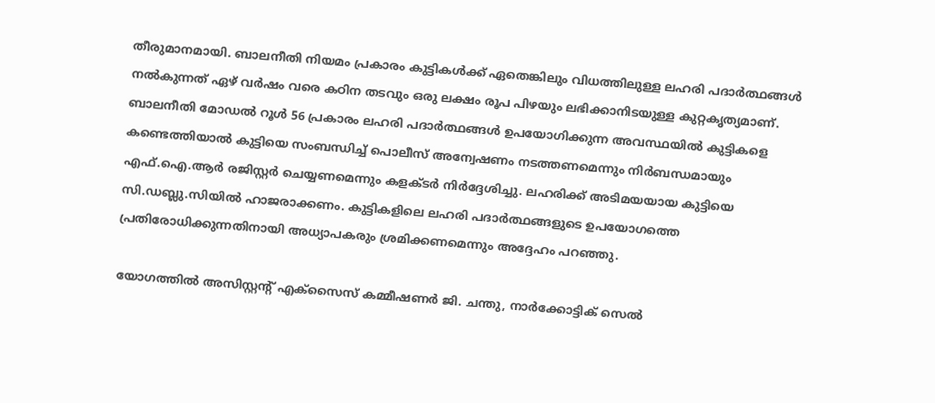തീരുമാനമായി. ബാലനീതി നിയമം പ്രകാരം കുട്ടികള്‍ക്ക് ഏതെങ്കിലും വിധത്തിലുള്ള ലഹരി പദാര്‍ത്ഥങ്ങള്‍ നല്‍കുന്നത് ഏഴ് വര്‍ഷം വരെ കഠിന തടവും ഒരു ലക്ഷം രൂപ പിഴയും ലഭിക്കാനിടയുള്ള കുറ്റകൃത്യമാണ്. ബാലനീതി മോഡല്‍ റൂള്‍ 56 പ്രകാരം ലഹരി പദാര്‍ത്ഥങ്ങള്‍ ഉപയോഗിക്കുന്ന അവസ്ഥയില്‍ കുട്ടികളെ കണ്ടെത്തിയാല്‍ കുട്ടിയെ സംബന്ധിച്ച് പൊലീസ് അന്വേഷണം നടത്തണമെന്നും നിര്‍ബന്ധമായും എഫ്.ഐ.ആര്‍ രജിസ്റ്റര്‍ ചെയ്യണമെന്നും കളക്ടര്‍ നിര്‍ദ്ദേശിച്ചു. ലഹരിക്ക് അടിമയയായ കുട്ടിയെ സി.ഡബ്ലു.സിയില്‍ ഹാജരാക്കണം. കുട്ടികളിലെ ലഹരി പദാര്‍ത്ഥങ്ങളുടെ ഉപയോഗത്തെ പ്രതിരോധിക്കുന്നതിനായി അധ്യാപകരും ശ്രമിക്കണമെന്നും അദ്ദേഹം പറഞ്ഞു.

യോഗത്തില്‍ അസിസ്റ്റന്റ് എക്‌സൈസ് കമ്മീഷണര്‍ ജി. ചന്തു, നാര്‍ക്കോട്ടിക് സെല്‍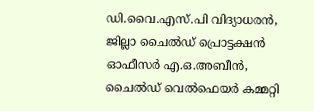ഡി.വൈ.എസ്.പി വിദ്യാധരന്‍, ജില്ലാ ചൈല്‍ഡ് പ്രൊട്ടക്ഷന്‍ ഓഫീസര്‍ എ.ഒ.അബീന്‍, ചൈല്‍ഡ് വെല്‍ഫെയര്‍ കമ്മറ്റി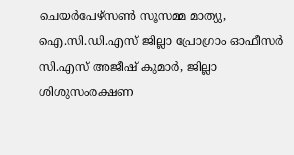ചെയര്‍പേഴ്‌സണ്‍ സൂസമ്മ മാത്യു, ഐ.സി.ഡി.എസ് ജില്ലാ പ്രോഗ്രാം ഓഫീസര്‍ സി.എസ് അജീഷ് കുമാര്‍, ജില്ലാ ശിശുസംരക്ഷണ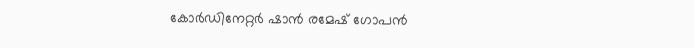കോര്‍ഡിനേറ്റര്‍ ഷാന്‍ രമേഷ് ഗോപന്‍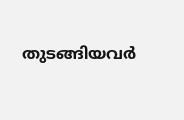തുടങ്ങിയവര്‍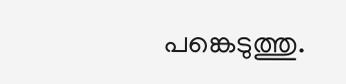പങ്കെടുത്തു.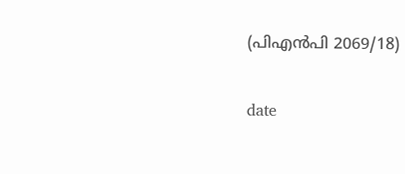(പിഎന്‍പി 2069/18)

date